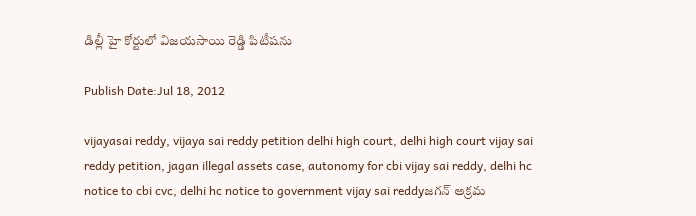డిల్లీ హై కోర్టులో విజయసాయి రెడ్డి పిటీషను

Publish Date:Jul 18, 2012

vijayasai reddy, vijaya sai reddy petition delhi high court, delhi high court vijay sai reddy petition, jagan illegal assets case, autonomy for cbi vijay sai reddy, delhi hc notice to cbi cvc, delhi hc notice to government vijay sai reddyజగన్ అక్రమ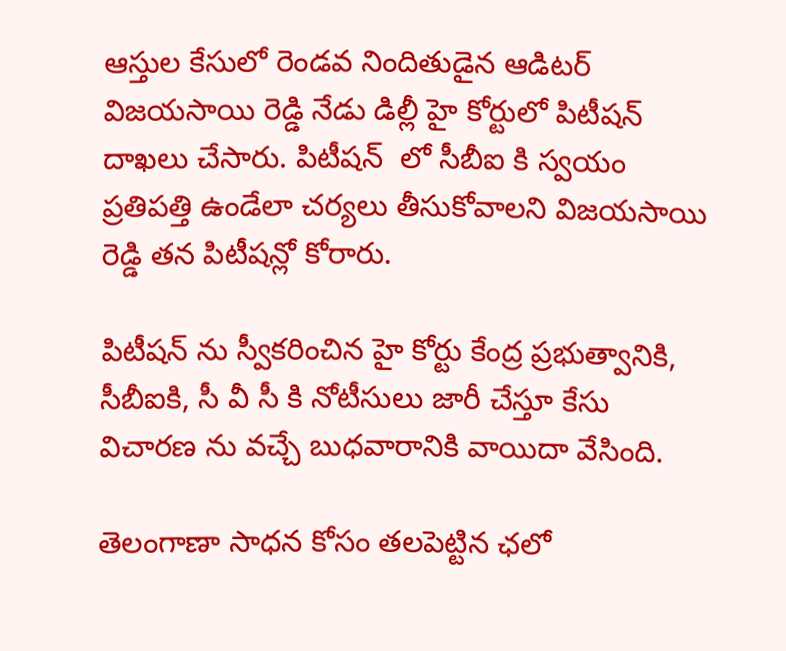ఆస్తుల కేసులో రెండవ నిందితుడైన ఆడిటర్ విజయసాయి రెడ్డి నేడు డిల్లీ హై కోర్టులో పిటీషన్ దాఖలు చేసారు. పిటీషన్  లో సీబీఐ కి స్వయం ప్రతిపత్తి ఉండేలా చర్యలు తీసుకోవాలని విజయసాయి రెడ్డి తన పిటీషన్లో కోరారు.

పిటీషన్ ను స్వీకరించిన హై కోర్టు కేంద్ర ప్రభుత్వానికి, సీబీఐకి, సీ వీ సీ కి నోటీసులు జారీ చేస్తూ కేసు విచారణ ను వచ్చే బుధవారానికి వాయిదా వేసింది.

తెలంగాణా సాధన కోసం తలపెట్టిన ఛలో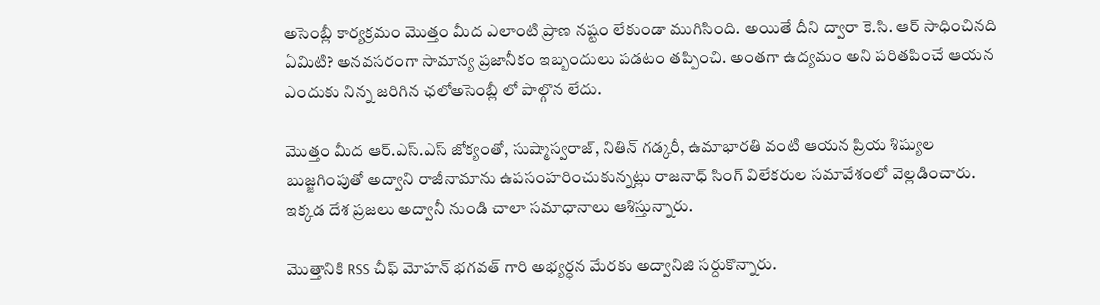అసెంబ్లీ కార్యక్రమం మొత్తం మీద ఎలాంటి ప్రాణ నష్టం లేకుండా ముగిసింది. అయితే దీని ద్వారా కె.సి. ఆర్ సాధించినది ఏమిటి? అనవసరంగా సామాన్య ప్రజానీకం ఇబ్బందులు పడటం తప్పించి. అంతగా ఉద్యమం అని పరితపించే ఆయన ఎందుకు నిన్న జరిగిన ఛలోఅసెంబ్లీ లో పాల్గొన లేదు.

మొత్తం మీద ఆర్.ఎస్.ఎస్ జోక్యంతో, సుష్మాస్వరాజ్, నితిన్ గడ్కరీ, ఉమాభారతి వంటి ఆయన ప్రియ శిష్యుల బుజ్జగింపుతో అద్వాని రాజీనామాను ఉపసంహరించుకున్నట్లు రాజనాధ్ సింగ్ విలేకరుల సమావేశంలో వెల్లడించారు. ఇక్కడ దేశ ప్రజలు అద్వానీ నుండి చాలా సమాధానాలు ఆశిస్తున్నారు.

మొత్తానికి RSS చీఫ్ మోహన్ భగవత్ గారి అభ్యర్ధన మేరకు అద్వానిజి సర్దుకొన్నారు.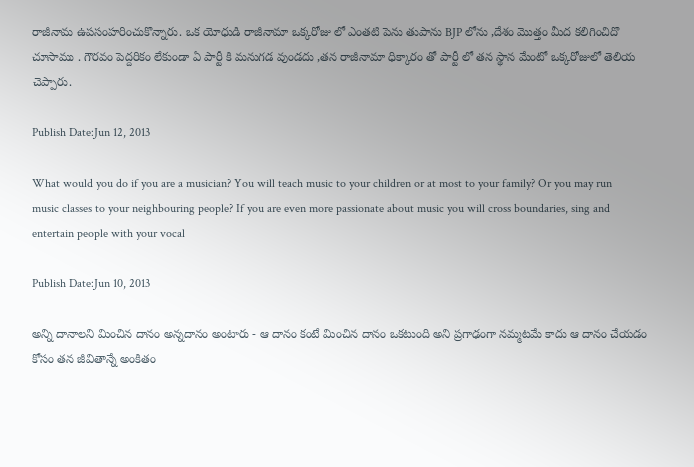రాజీనామ ఉపసంహరించుకొన్నారు. ఒక యోధుడి రాజీనామా ఒక్కరోజు లో ఎంతటి పెను తుపాను BJP లోను ,దేశం మొత్తం మీద కలిగించిదొ చూసాము . గౌరవం పెద్దరికం లేకుండా ఏ పార్టీ కి మనుగడ వుండదు ,తన రాజీనామా ధిక్కారం తో పార్టీ లో తన స్థాన మేంటో ఒక్కరోజులో తెలియ చెప్పారు.

Publish Date:Jun 12, 2013

What would you do if you are a musician? You will teach music to your children or at most to your family? Or you may run music classes to your neighbouring people? If you are even more passionate about music you will cross boundaries, sing and entertain people with your vocal

Publish Date:Jun 10, 2013

అన్ని దానాలని మించిన దానం అన్నదానం అంటారు - ఆ దానం కంటే మించిన దానం ఒకటుంది అని ప్రగాఢంగా నమ్మటమే కాదు ఆ దానం చేయడం కోసం తన జీవితాన్నే అంకితం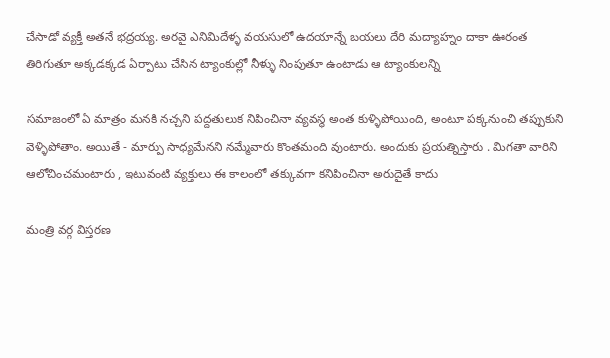చేసాడో వ్యక్తీ అతనే భద్రయ్య. అరవై ఎనిమిదేళ్ళ వయసులో ఉదయాన్నే బయలు దేరి మద్యాహ్నం దాకా ఊరంత తిరిగుతూ అక్కడక్కడ ఏర్పాటు చేసిన ట్యాంకుల్లో నీళ్ళు నింపుతూ ఉంటాడు ఆ ట్యాంకులన్ని

సమాజంలో ఏ మాత్రం మనకి నచ్చని పద్దతులుక నిపించినా వ్యవస్థ అంత కుళ్ళిపోయింది, అంటూ పక్కనుంచి తప్పుకుని వెళ్ళిపోతాం. అయితే - మార్పు సాధ్యమేనని నమ్మేవారు కొంతమంది వుంటారు. అందుకు ప్రయత్నిస్తారు . మిగతా వారిని ఆలోచించమంటారు , ఇటువంటి వ్యక్తులు ఈ కాలంలో తక్కువగా కనిపించినా అరుదైతే కాదు

మంత్రి వర్గ విస్తరణ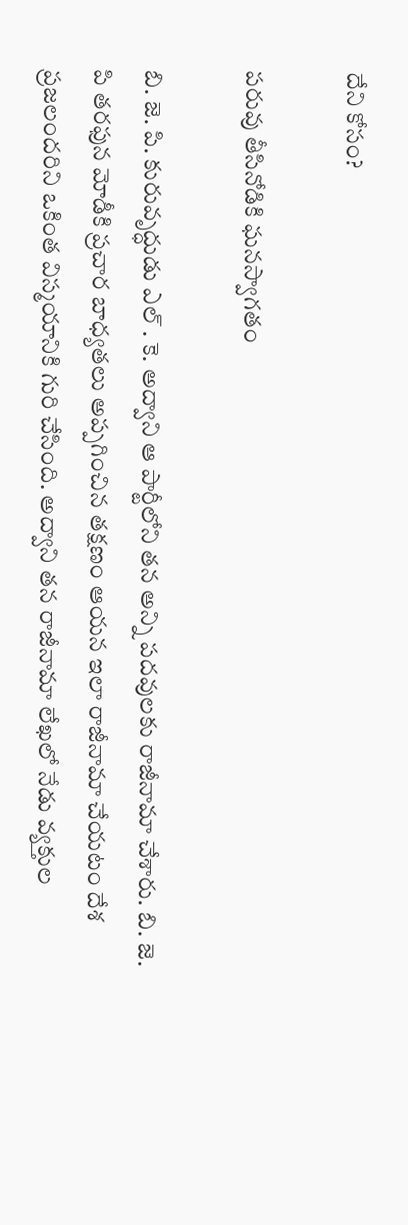దేని కోసం?

పరువు తీసినోడికి ఘనస్వాగతం

బి. జె. పి. కురువృద్ధుడు ఎల్ . కె. అద్వాని ఆ పార్టీలోని తన అన్ని పదవులకు రాజీనామా చేశారు. బి. జె. పి తరఫున మోడీకి ప్రచార బాధ్యతలు అప్పగించిన తక్షణం ఆయన ఇలా రాజీనామా చేయటం దేశ ప్రజలందరిని ఒకింత విస్మయానికి గురి చేసింది. అద్వాని తన రాజీనామా లేఖలో నేడు వ్యక్తుల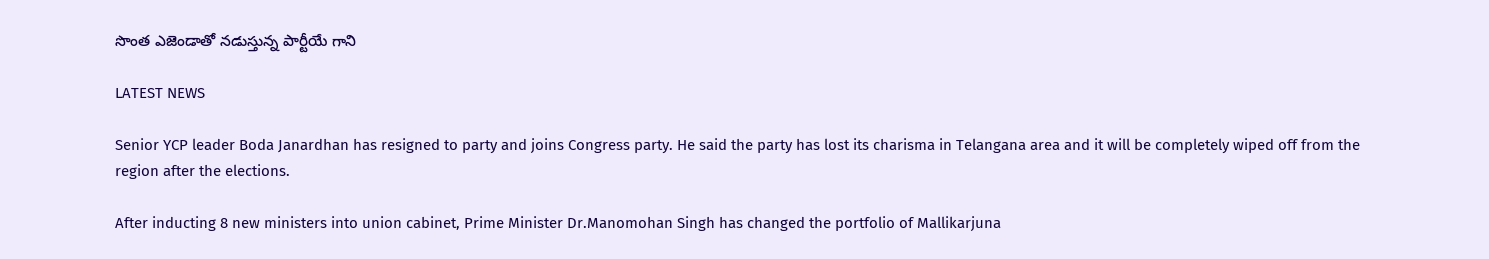సొంత ఎజెండాతో నడుస్తున్న పార్టీయే గాని

LATEST NEWS

Senior YCP leader Boda Janardhan has resigned to party and joins Congress party. He said the party has lost its charisma in Telangana area and it will be completely wiped off from the region after the elections.

After inducting 8 new ministers into union cabinet, Prime Minister Dr.Manomohan Singh has changed the portfolio of Mallikarjuna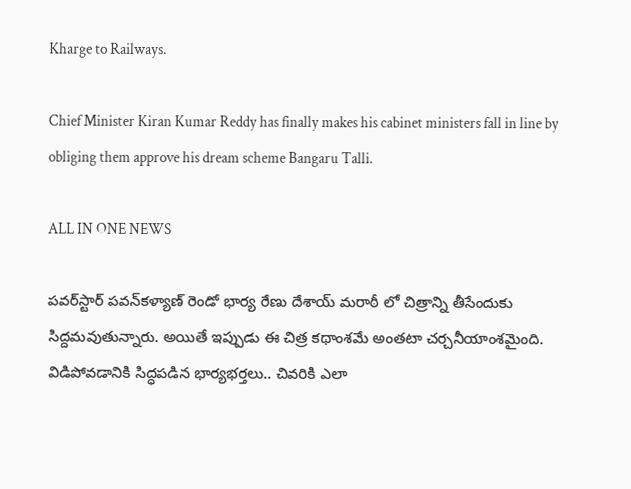Kharge to Railways.

Chief Minister Kiran Kumar Reddy has finally makes his cabinet ministers fall in line by obliging them approve his dream scheme Bangaru Talli.

ALL IN ONE NEWS

పవర్‌స్టార్ పవన్‌కళ్యాణ్ రెండో భార్య రేణు దేశాయ్ మరాఠీ లో చిత్రాన్ని తీసేందుకు సిద్దమవుతున్నారు. అయితే ఇప్పుడు ఈ చిత్ర కథాంశమే అంతటా చర్చనీయాంశమైంది. విడిపోవడానికి సిద్ధపడిన భార్యభర్తలు.. చివరికి ఎలా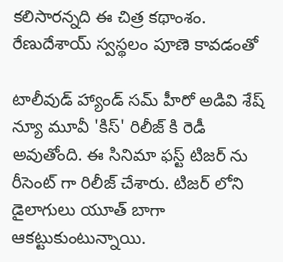కలిసారన్నది ఈ చిత్ర కథాంశం. రేణుదేశాయ్ స్వస్థలం పూణె కావడంతో

టాలీవుడ్ హ్యాండ్ సమ్ హీరో అడివి శేష్ న్యూ మూవీ 'కిస్' రిలీజ్ కి రెడీ అవుతోంది. ఈ సినిమా ఫస్ట్ టిజర్ ను రీసెంట్ గా రిలీజ్ చేశారు. టిజర్ లోని డైలాగులు యూత్ బాగా ఆకట్టుకుంటున్నాయి.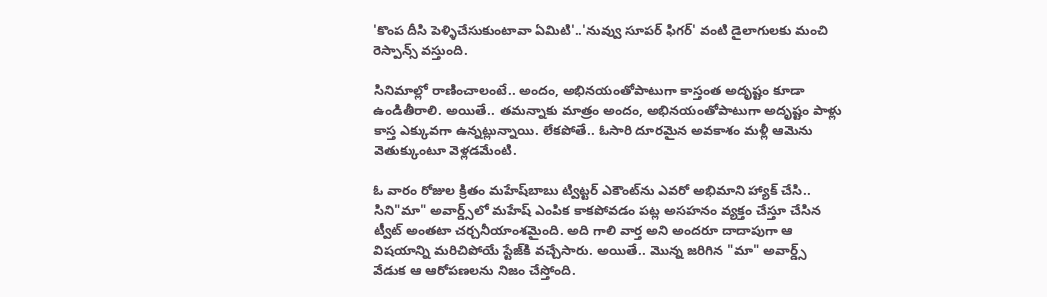'కొంప దీసి పెళ్ళిచేసుకుంటావా ఏమిటి'..'నువ్వు సూపర్ ఫిగర్' వంటి డైలాగులకు మంచి రెస్పాన్స్ వస్తుంది.

సినిమాల్లో రాణించాలంటే.. అందం, అభినయంతోపాటుగా కాస్తంత అదృష్టం కూడా ఉండితీరాలి. అయితే.. తమన్నాకు మాత్రం అందం, అభినయంతోపాటుగా అదృష్టం పాళ్లు కాస్త ఎక్కువగా ఉన్నట్లున్నాయి. లేకపోతే.. ఓసారి దూరమైన అవకాశం మళ్లీ ఆమెను వెతుక్కుంటూ వెళ్లడమేంటి.

ఓ వారం రోజుల క్రితం మహేష్‌బాబు ట్విట్టర్ ఎకౌంట్‌ను ఎవరో అభిమాని హ్యాక్ చేసి.. సిని"మా" అవార్డ్స్‌లో మహేష్ ఎంపిక కాకపోవడం పట్ల అసహనం వ్యక్తం చేస్తూ చేసిన ట్వీట్ అంతటా చర్చనీయాంశమైంది. అది గాలి వార్త అని అందరూ దాదాపుగా ఆ విషయాన్ని మరిచిపోయే స్టేజ్‌కి వచ్చేసారు. అయితే.. మొన్న జరిగిన "మా" అవార్డ్స్ వేడుక ఆ ఆరోపణలను నిజం చేస్తోంది.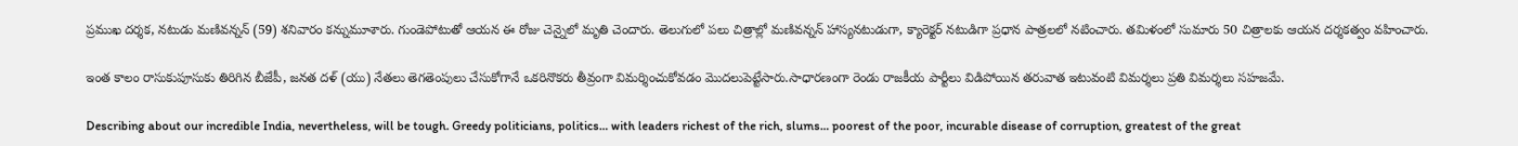ప్రముఖ దర్శక, నటుడు మణివన్నన్‌ (59) శనివారం కన్నుమూశారు. గుండెపోటుతో ఆయన ఈ రోజు చెన్నైలో మృతి చెందారు. తెలుగులో పలు చిత్రాల్లో మణివన్నన్ హాస్యనటుడుగా, క్యారెక్టర్ నటుడిగా ప్రధాన పాత్రలలో నటించారు. తమిళంలో సుమారు 50 చిత్రాలకు ఆయన దర్శకత్వం వహించారు.

ఇంత కాలం రాసుకుపూసుకు తిరిగిన బీజేపీ, జనత దళ్ (యు) నేతలు తెగతెంపులు చేసుకోగానే ఒకరినొకరు తీవ్రంగా విమర్శించుకోవడం మొదలుపెట్టేసారు.సాధారణంగా రెండు రాజకీయ పార్టీలు విడిపోయిన తరువాత ఇటువంటి విమర్శలు ప్రతి విమర్శలు సహజమే.

Describing about our incredible India, nevertheless, will be tough. Greedy politicians, politics... with leaders richest of the rich, slums... poorest of the poor, incurable disease of corruption, greatest of the great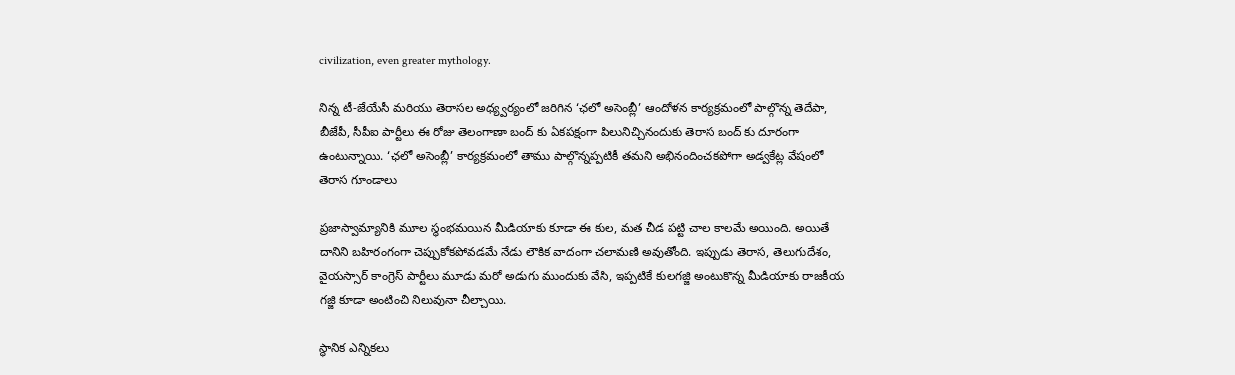civilization, even greater mythology.

నిన్న టీ-జేయేసీ మరియు తెరాసల అధ్య్వర్యంలో జరిగిన ‘ఛలో అసెంబ్లీ’ ఆందోళన కార్యక్రమంలో పాల్గొన్న తెదేపా, బీజేపీ, సీపీఐ పార్టీలు ఈ రోజు తెలంగాణా బంద్ కు ఏకపక్షంగా పిలునిచ్చినందుకు తెరాస బంద్ కు దూరంగా ఉంటున్నాయి. ‘ఛలో అసెంబ్లీ’ కార్యక్రమంలో తాము పాల్గొన్నప్పటికీ తమని అభినందించకపోగా అడ్వకేట్ల వేషంలో తెరాస గూండాలు

ప్రజాస్వామ్యానికి మూల స్థంభమయిన మీడియాకు కూడా ఈ కుల, మత చీడ పట్టి చాల కాలమే అయింది. అయితే దానిని బహిరంగంగా చెప్పుకోకపోవడమే నేడు లౌకిక వాదంగా చలామణి అవుతోంది. ఇప్పుడు తెరాస, తెలుగుదేశం, వైయస్సార్ కాంగ్రెస్ పార్టీలు మూడు మరో అడుగు ముందుకు వేసి, ఇప్పటికే కులగజ్జి అంటుకొన్న మీడియాకు రాజకీయ గజ్జి కూడా అంటించి నిలువునా చీల్చాయి.

స్థానిక ఎన్నికలు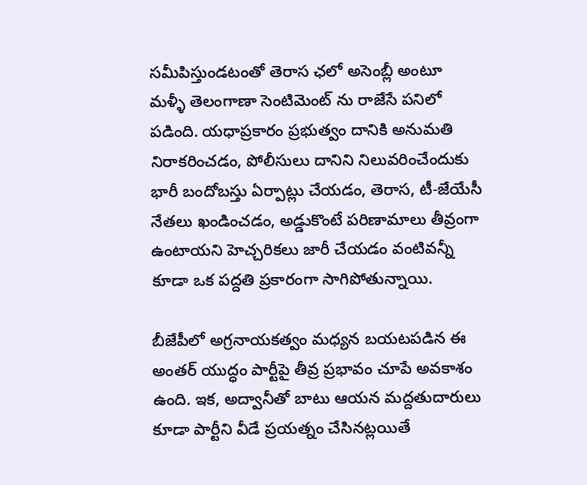సమీపిస్తుండటంతో తెరాస ఛలో అసెంబ్లీ అంటూ మళ్ళీ తెలంగాణా సెంటిమెంట్ ను రాజేసే పనిలో పడింది. యధాప్రకారం ప్రభుత్వం దానికి అనుమతి నిరాకరించడం, పోలీసులు దానిని నిలువరించేందుకు భారీ బందోబస్తు ఏర్పాట్లు చేయడం, తెరాస, టీ-జేయేసీ నేతలు ఖండించడం, అడ్డుకొంటే పరిణామాలు తీవ్రంగా ఉంటాయని హెచ్చరికలు జారీ చేయడం వంటివన్నీ కూడా ఒక పద్దతి ప్రకారంగా సాగిపోతున్నాయి.

బీజేపీలో అగ్రనాయకత్వం మధ్యన బయటపడిన ఈ అంతర్ యుద్ధం పార్టీపై తీవ్ర ప్రభావం చూపే అవకాశం ఉంది. ఇక, అద్వానీతో బాటు ఆయన మద్దతుదారులు కూడా పార్టీని వీడే ప్రయత్నం చేసినట్లయితే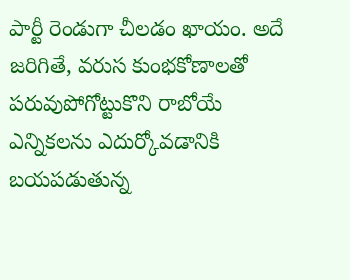పార్టీ రెండుగా చీలడం ఖాయం. అదే జరిగితే, వరుస కుంభకోణాలతో పరువుపోగోట్టుకొని రాబోయే ఎన్నికలను ఎదుర్కోవడానికి బయపడుతున్న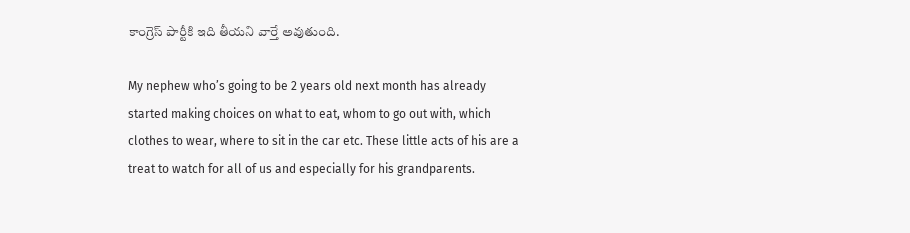కాంగ్రెస్ పార్టీకి ఇది తీయని వార్తే అవుతుంది.

My nephew who’s going to be 2 years old next month has already started making choices on what to eat, whom to go out with, which clothes to wear, where to sit in the car etc. These little acts of his are a treat to watch for all of us and especially for his grandparents.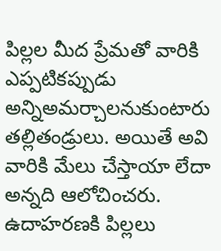పిల్లల మీద ప్రేమతో వారికి ఎప్పటికప్పుడు అన్నిఅమర్చాలనుకుంటారు తల్లితండ్రులు. అయితే అవి వారికి మేలు చేస్తాయా లేదా అన్నది ఆలోచించరు. ఉదాహరణకి పిల్లలు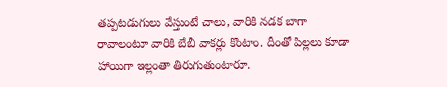తప్పటడుగులు వేస్తుంటే చాలు, వారికి నడక బాగా రావాలంటూ వారికి బేబీ వాకర్లు కొంటాం. దీంతో పిల్లలు కూడా హాయిగా ఇల్లంతా తిరుగుతుంటారూ.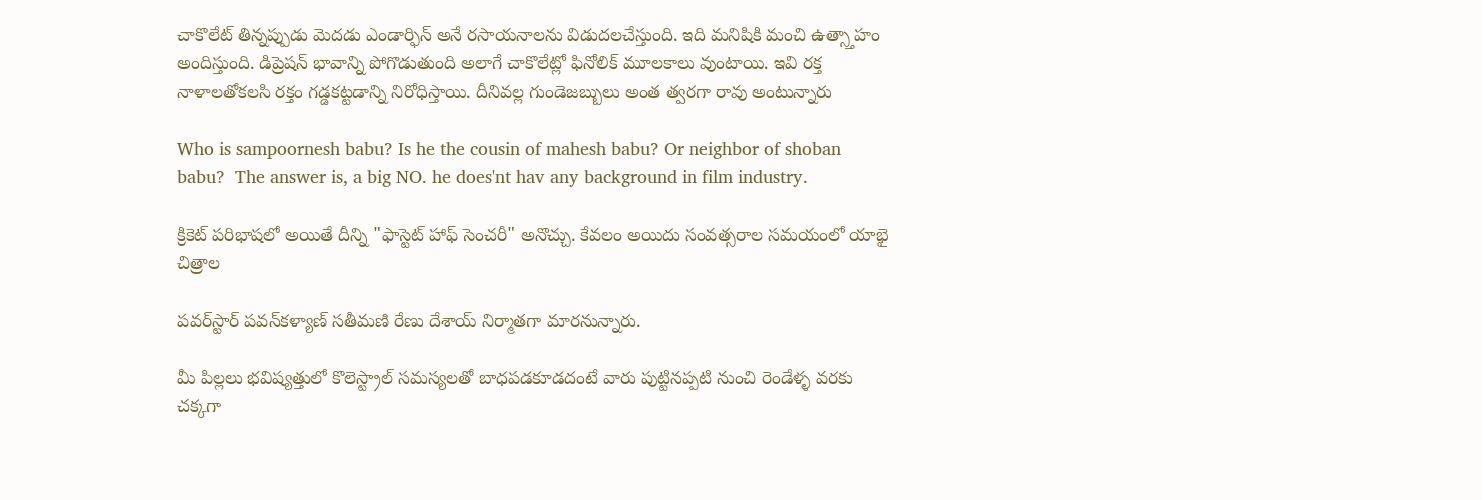చాకొలేట్ తిన్నప్పుడు మెదడు ఎండార్ఫిన్ అనే రసాయనాలను విడుదలచేస్తుంది. ఇది మనిషికి మంచి ఉత్స్తాహం అందిస్తుంది. డిప్రెషన్ భావాన్ని పోగొడుతుంది అలాగే చాకొలేట్లో ఫినోలిక్ మూలకాలు వుంటాయి. ఇవి రక్త నాళాలతోకలసి రక్తం గడ్డకట్టడాన్ని నిరోధిస్తాయి. దీనివల్ల గుండెజబ్బులు అంత త్వరగా రావు అంటున్నారు

Who is sampoornesh babu? Is he the cousin of mahesh babu? Or neighbor of shoban babu?  The answer is, a big NO. he does'nt hav any background in film industry.

క్రికెట్ పరిభాషలో అయితే దీన్ని "ఫాస్టెట్ హాఫ్ సెంచరీ" అనొచ్చు. కేవలం అయిదు సంవత్సరాల సమయంలో యాభై చిత్రాల

పవర్‌స్టార్ పవన్‌కళ్యాణ్ సతీమణి రేణు దేశాయ్ నిర్మాతగా మారనున్నారు.

మీ పిల్లలు భవిష్యత్తులో కొలెస్ట్రాల్ సమస్యలతో బాధపడకూడదంటే వారు పుట్టినప్పటి నుంచి రెండేళ్ళ వరకు చక్కగా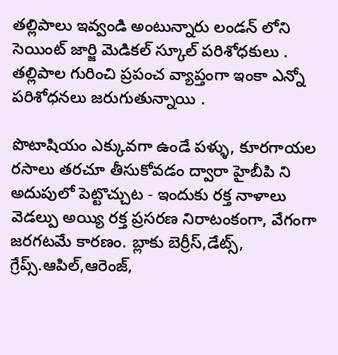తల్లిపాలు ఇవ్వండి అంటున్నారు లండన్ లోని సెయింట్ జార్జి మెడికల్ స్కూల్ పరిశోధకులు . తల్లిపాల గురించి ప్రపంచ వ్యాప్తంగా ఇంకా ఎన్నో పరిశోధనలు జరుగుతున్నాయి .

పొటాషియం ఎక్కువగా ఉండే పళ్ళు, కూరగాయల రసాలు తరచూ తీసుకోవడం ద్వారా హైబీపి ని అదుపులో పెట్టొచ్చుట - ఇందుకు రక్త నాళాలు వెడల్పు అయ్యి రక్త ప్రసరణ నిరాటంకంగా, వేగంగా జరగటమే కారణం. బ్లాకు బెర్రీస్,డేట్స్, గ్రేప్స్.ఆపిల్,ఆరెంజ్,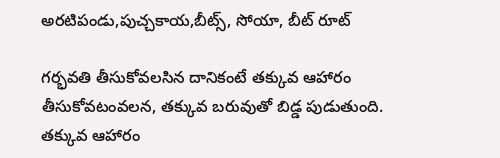అరటిపండు,పుచ్చకాయ,బీట్స్, సోయా, బీట్ రూట్

గర్భవతి తీసుకోవలసిన దానికంటే తక్కువ ఆహారం తీసుకోవటంవలన, తక్కువ బరువుతో బిడ్డ పుడుతుంది. తక్కువ ఆహారం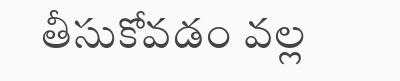తీసుకోవడం వల్ల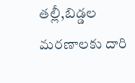తల్లీ,బిడ్డల మరణాలకు దారి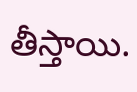తీస్తాయి.